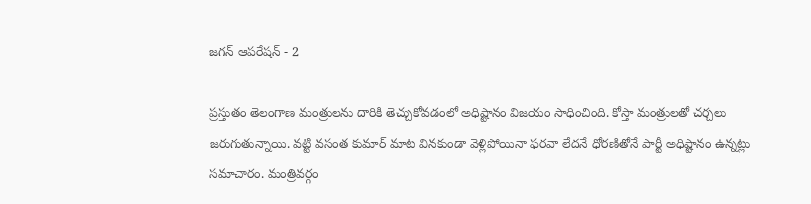జగన్ ఆపరేషన్ - 2

ప్రస్తుతం తెలంగాణ మంత్రులను దారికి తెచ్చుకోవడంలో అధిష్టానం విజయం సాధించింది. కోస్తా మంత్రులతో చర్చలు జరుగుతున్నాయి. వట్టి వసంత కుమార్ మాట వినకుండా వెళ్లిపోయినా ఫరవా లేదనే ధోరణితోనే పార్టీ అధిష్టానం ఉన్నట్లు సమాచారం. మంత్రివర్గం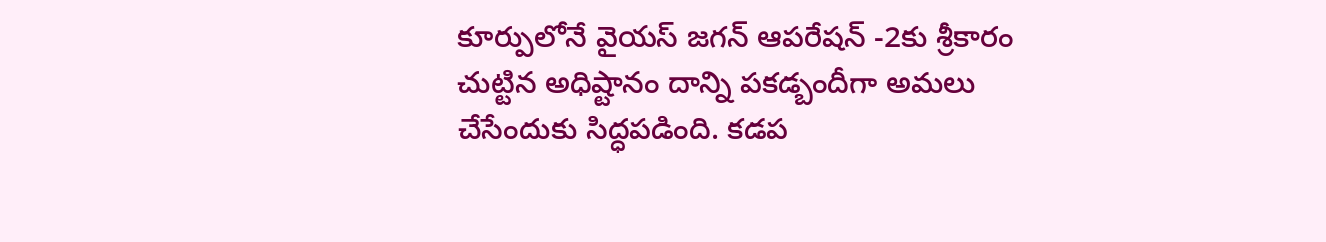కూర్పులోనే వైయస్ జగన్ ఆపరేషన్ -2కు శ్రీకారం చుట్టిన అధిష్టానం దాన్ని పకడ్బందీగా అమలు చేసేందుకు సిద్ధపడింది. కడప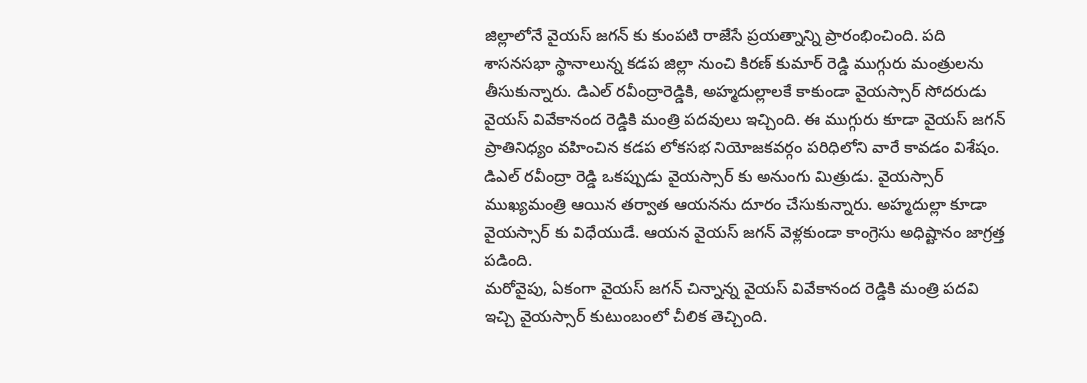జిల్లాలోనే వైయస్ జగన్ కు కుంపటి రాజేసే ప్రయత్నాన్ని ప్రారంభించింది. పది శాసనసభా స్థానాలున్న కడప జిల్లా నుంచి కిరణ్ కుమార్ రెడ్డి ముగ్గురు మంత్రులను తీసుకున్నారు. డిఎల్ రవీంద్రారెడ్డికి, అహ్మదుల్లాలకే కాకుండా వైయస్సార్ సోదరుడు వైయస్ వివేకానంద రెడ్డికి మంత్రి పదవులు ఇచ్చింది. ఈ ముగ్గురు కూడా వైయస్ జగన్ ప్రాతినిధ్యం వహించిన కడప లోకసభ నియోజకవర్గం పరిధిలోని వారే కావడం విశేషం. డిఎల్ రవీంద్రా రెడ్డి ఒకప్పుడు వైయస్సార్ కు అనుంగు మిత్రుడు. వైయస్సార్ ముఖ్యమంత్రి ఆయిన తర్వాత ఆయనను దూరం చేసుకున్నారు. అహ్మదుల్లా కూడా వైయస్సార్ కు విధేయుడే. ఆయన వైయస్ జగన్ వెళ్లకుండా కాంగ్రెసు అధిష్టానం జాగ్రత్త పడింది.
మరోవైపు, ఏకంగా వైయస్ జగన్ చిన్నాన్న వైయస్ వివేకానంద రెడ్డికి మంత్రి పదవి ఇచ్చి వైయస్సార్ కుటుంబంలో చీలిక తెచ్చింది.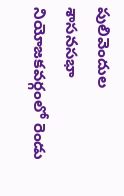పులివెందుల శాసనసభా నియోజకవర్గంలో రెండు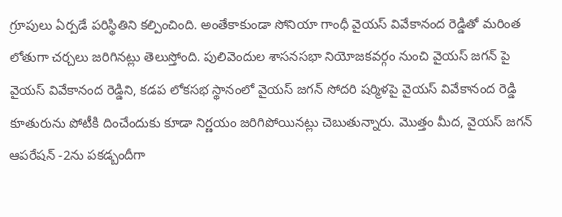గ్రూపులు ఏర్పడే పరిస్థితిని కల్పించింది. అంతేకాకుండా సోనియా గాంధీ వైయస్ వివేకానంద రెడ్డితో మరింత లోతుగా చర్చలు జరిగినట్లు తెలుస్తోంది. పులివెందుల శాసనసభా నియోజకవర్గం నుంచి వైయస్ జగన్ పై వైయస్ వివేకానంద రెడ్డిని, కడప లోకసభ స్థానంలో వైయస్ జగన్ సోదరి షర్మిళపై వైయస్ వివేకానంద రెడ్డి కూతురును పోటీకి దించేందుకు కూడా నిర్ణయం జరిగిపోయినట్లు చెబుతున్నారు. మొత్తం మీద, వైయస్ జగన్ ఆపరేషన్ -2ను పకడ్బందీగా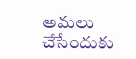అమలు చేసేందుకు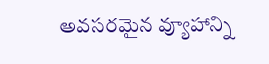అవసరమైన వ్యూహాన్ని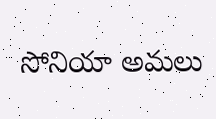సోనియా అమలు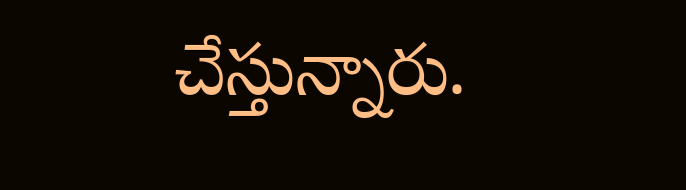చేస్తున్నారు.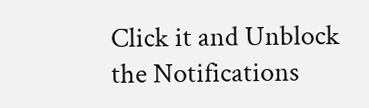Click it and Unblock the Notifications